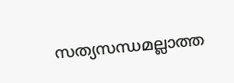സത്യസന്ധമല്ലാത്ത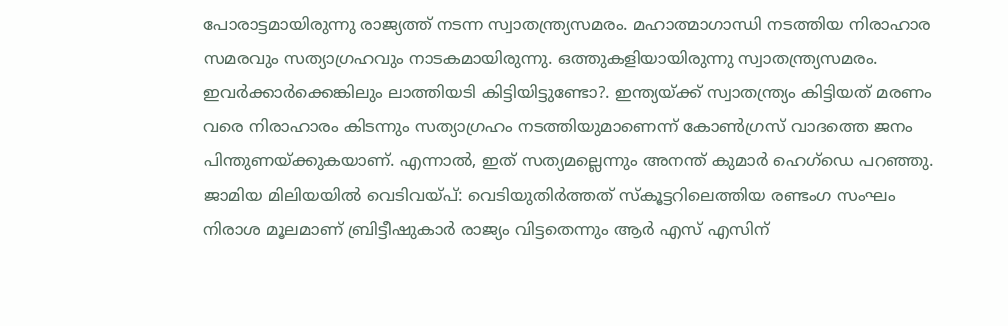പോരാട്ടമായിരുന്നു രാജ്യത്ത് നടന്ന സ്വാതന്ത്ര്യസമരം. മഹാത്മാഗാന്ധി നടത്തിയ നിരാഹാര സമരവും സത്യാഗ്രഹവും നാടകമായിരുന്നു. ഒത്തുകളിയായിരുന്നു സ്വാതന്ത്ര്യസമരം. ഇവർക്കാർക്കെങ്കിലും ലാത്തിയടി കിട്ടിയിട്ടുണ്ടോ?. ഇന്ത്യയ്ക്ക് സ്വാതന്ത്ര്യം കിട്ടിയത് മരണം വരെ നിരാഹാരം കിടന്നും സത്യാഗ്രഹം നടത്തിയുമാണെന്ന് കോൺഗ്രസ് വാദത്തെ ജനം പിന്തുണയ്ക്കുകയാണ്. എന്നാൽ, ഇത് സത്യമല്ലെന്നും അനന്ത് കുമാർ ഹെഗ്ഡെ പറഞ്ഞു.
ജാമിയ മിലിയയിൽ വെടിവയ്പ്: വെടിയുതിർത്തത് സ്കൂട്ടറിലെത്തിയ രണ്ടംഗ സംഘം
നിരാശ മൂലമാണ് ബ്രിട്ടീഷുകാർ രാജ്യം വിട്ടതെന്നും ആർ എസ് എസിന്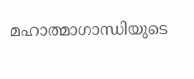മഹാത്മാഗാന്ധിയുടെ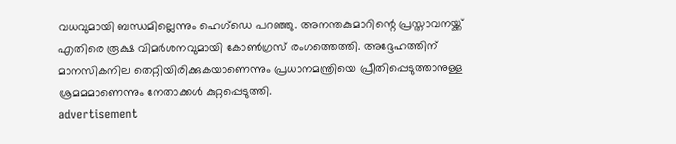വധവുമായി ബന്ധമില്ലെന്നും ഹെഗ്ഡെ പറഞ്ഞു. അനന്തകുമാറിന്റെ പ്രസ്താവനയ്ക്ക് എതിരെ രൂക്ഷ വിമർശനവുമായി കോൺഗ്രസ് രംഗത്തെത്തി. അദ്ദേഹത്തിന് മാനസികനില തെറ്റിയിരിക്കുകയാണെന്നും പ്രധാനമന്ത്രിയെ പ്രീതിപ്പെടുത്താനുള്ള ശ്രമമമാണെന്നും നേതാക്കൾ കുറ്റപ്പെടുത്തി.
advertisement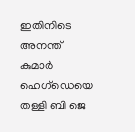ഇതിനിടെ അനന്ത് കുമാർ ഹെഗ്ഡെയെ തള്ളി ബി ജെ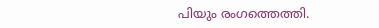പിയും രംഗത്തെത്തി.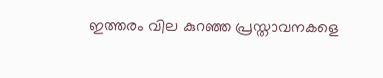ഇത്തരം വില കുറഞ്ഞ പ്രസ്താവനകളെ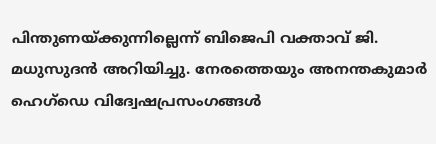പിന്തുണയ്ക്കുന്നില്ലെന്ന് ബിജെപി വക്താവ് ജി. മധുസുദൻ അറിയിച്ചു. നേരത്തെയും അനന്തകുമാർ ഹെഗ്ഡെ വിദ്വേഷപ്രസംഗങ്ങൾ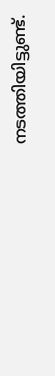നടത്തിയിട്ടുണ്ട്.